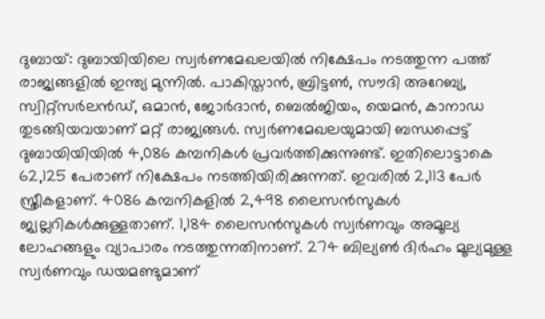ദുബായ്: ദുബായിയിലെ സ്വർണമേഖലയിൽ നിക്ഷേപം നടത്തുന്ന പത്ത് രാജ്യങ്ങളിൽ ഇന്ത്യ മുന്നിൽ. പാകിസ്താൻ, ബ്രിട്ടൺ, സൗദി അറേബ്യ, സ്വിറ്റ്സർലൻഡ്, ഒമാൻ, ജോർദാൻ, ബെൽജിയം, യെമൻ, കാനാഡ തുടങ്ങിയവയാണ് മറ്റ് രാജ്യങ്ങൾ. സ്വർണമേഖലയുമായി ബന്ധപ്പെട്ട് ദുബായിയിയിൽ 4,086 കമ്പനികൾ പ്രവർത്തിക്കുന്നുണ്ട്. ഇതിലൊട്ടാകെ 62,125 പേരാണ് നിക്ഷേപം നടത്തിയിരിക്കുന്നത്. ഇവരിൽ 2,113 പേർ സ്ത്രീകളാണ്. 4086 കമ്പനികളിൽ 2,498 ലൈസൻസുകൾ ജ്വല്ലറികൾക്കുള്ളതാണ്. 1,184 ലൈസൻസുകൾ സ്വർണവും അമൂല്യ ലോഹങ്ങളും വ്യാപാരം നടത്തുന്നതിനാണ്. 274 ബില്യൺ ദിർഹം മൂല്യമുള്ള സ്വർണവും ഡയമണ്ടുമാണ്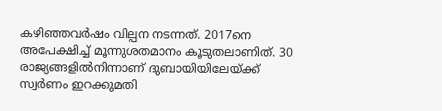കഴിഞ്ഞവർഷം വില്പന നടന്നത്. 2017നെ അപേക്ഷിച്ച് മൂന്നുശതമാനം കൂടുതലാണിത്. 30 രാജ്യങ്ങളിൽനിന്നാണ് ദുബായിയിലേയ്ക്ക് സ്വർണം ഇറക്കുമതി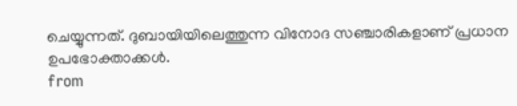ചെയ്യുന്നത്. ദുബായിയിലെത്തുന്ന വിനോദ സഞ്ചാരികളാണ് പ്രധാന ഉപഭോക്താക്കൾ.
from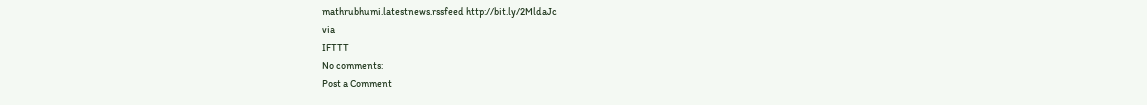mathrubhumi.latestnews.rssfeed http://bit.ly/2MldaJc
via
IFTTT
No comments:
Post a Comment